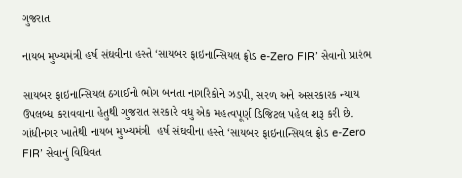ગુજરાત

નાયબ મુખ્યમંત્રી હર્ષ સંઘવીના હસ્તે ‘સાયબર ફાઇનાન્સિયલ ફ્રોડ e-Zero FIR’ સેવાનો પ્રારંભ

સાયબર ફાઇનાન્સિયલ ઠગાઈનો ભોગ બનતા નાગરિકોને ઝડપી, સરળ અને અસરકારક ન્યાય ઉપલબ્ધ કરાવવાના હેતુથી ગુજરાત સરકારે વધુ એક મહત્વપૂર્ણ ડિજિટલ પહેલ શરૂ કરી છે. ગાંધીનગર ખાતેથી નાયબ મુખ્યમંત્રી  હર્ષ સંઘવીના હસ્તે ‘સાયબર ફાઇનાન્સિયલ ફ્રોડ e-Zero FIR’ સેવાનું વિધિવત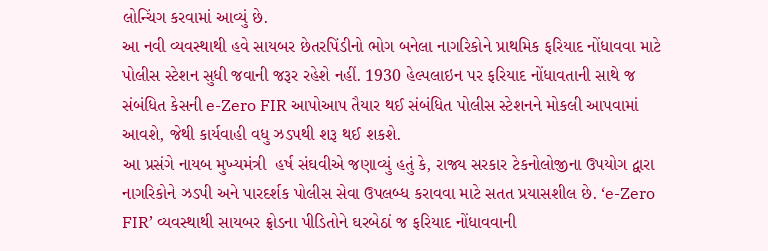લોન્ચિંગ કરવામાં આવ્યું છે.
આ નવી વ્યવસ્થાથી હવે સાયબર છેતરપિંડીનો ભોગ બનેલા નાગરિકોને પ્રાથમિક ફરિયાદ નોંધાવવા માટે પોલીસ સ્ટેશન સુધી જવાની જરૂર રહેશે નહીં. 1930 હેલ્પલાઇન પર ફરિયાદ નોંધાવતાની સાથે જ સંબંધિત કેસની e-Zero FIR આપોઆપ તૈયાર થઈ સંબંધિત પોલીસ સ્ટેશનને મોકલી આપવામાં આવશે, જેથી કાર્યવાહી વધુ ઝડપથી શરૂ થઈ શકશે.
આ પ્રસંગે નાયબ મુખ્યમંત્રી  હર્ષ સંઘવીએ જણાવ્યું હતું કે, રાજ્ય સરકાર ટેકનોલોજીના ઉપયોગ દ્વારા નાગરિકોને ઝડપી અને પારદર્શક પોલીસ સેવા ઉપલબ્ધ કરાવવા માટે સતત પ્રયાસશીલ છે. ‘e-Zero FIR’ વ્યવસ્થાથી સાયબર ફ્રોડના પીડિતોને ઘરબેઠાં જ ફરિયાદ નોંધાવવાની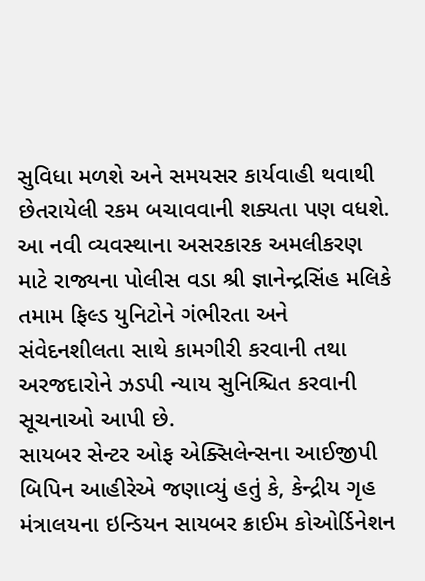સુવિધા મળશે અને સમયસર કાર્યવાહી થવાથી છેતરાયેલી રકમ બચાવવાની શક્યતા પણ વધશે.
આ નવી વ્યવસ્થાના અસરકારક અમલીકરણ માટે રાજ્યના પોલીસ વડા શ્રી જ્ઞાનેન્દ્રસિંહ મલિકે તમામ ફિલ્ડ યુનિટોને ગંભીરતા અને સંવેદનશીલતા સાથે કામગીરી કરવાની તથા અરજદારોને ઝડપી ન્યાય સુનિશ્ચિત કરવાની સૂચનાઓ આપી છે.
સાયબર સેન્ટર ઓફ એક્સિલેન્સના આઈજીપી  બિપિન આહીરેએ જણાવ્યું હતું કે, કેન્દ્રીય ગૃહ મંત્રાલયના ઇન્ડિયન સાયબર ક્રાઈમ કોઓર્ડિનેશન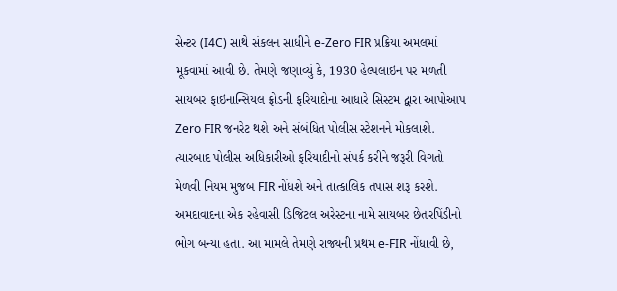સેન્ટર (I4C) સાથે સંકલન સાધીને e-Zero FIR પ્રક્રિયા અમલમાં મૂકવામાં આવી છે. તેમણે જણાવ્યું કે, 1930 હેલ્પલાઇન પર મળતી સાયબર ફાઇનાન્સિયલ ફ્રોડની ફરિયાદોના આધારે સિસ્ટમ દ્વારા આપોઆપ Zero FIR જનરેટ થશે અને સંબંધિત પોલીસ સ્ટેશનને મોકલાશે. ત્યારબાદ પોલીસ અધિકારીઓ ફરિયાદીનો સંપર્ક કરીને જરૂરી વિગતો મેળવી નિયમ મુજબ FIR નોંધશે અને તાત્કાલિક તપાસ શરૂ કરશે.
અમદાવાદના એક રહેવાસી ડિજિટલ અરેસ્ટના નામે સાયબર છેતરપિંડીનો ભોગ બન્યા હતા. આ મામલે તેમણે રાજ્યની પ્રથમ e-FIR નોંધાવી છે,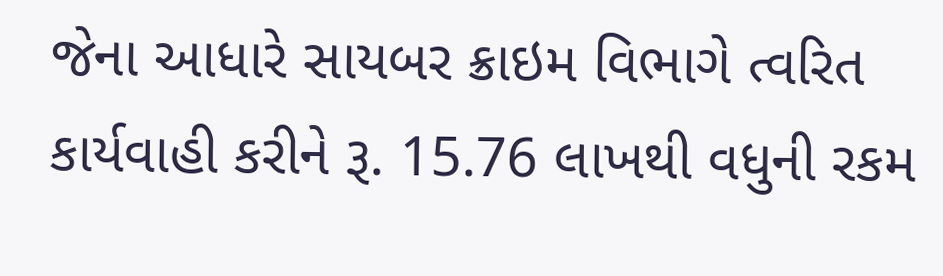જેના આધારે સાયબર ક્રાઇમ વિભાગે ત્વરિત કાર્યવાહી કરીને રૂ. 15.76 લાખથી વધુની રકમ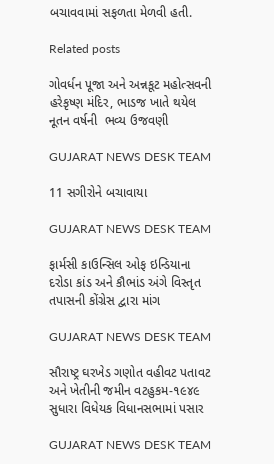બચાવવામાં સફળતા મેળવી હતી.

Related posts

ગોવર્ધન પૂજા અને અન્નકૂટ મહોત્સવની હરેકૃષ્ણ મંદિર, ભાડજ ખાતે થયેલ નૂતન વર્ષની  ભવ્ય ઉજવણી

GUJARAT NEWS DESK TEAM

11 સગીરોને બચાવાયા

GUJARAT NEWS DESK TEAM

ફાર્મસી કાઉન્સિલ ઓફ ઇન્ડિયાના દરોડા કાંડ અને કૌભાંડ અંગે વિસ્તૃત તપાસની કોંગ્રેસ દ્વારા માંગ

GUJARAT NEWS DESK TEAM

સૌરાષ્ટ્ર ઘરખેડ ગણોત વહીવટ પતાવટ અને ખેતીની જમીન વટહુકમ-૧૯૪૯ સુધારા વિધેયક વિધાનસભામાં પસાર

GUJARAT NEWS DESK TEAM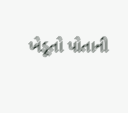ખેડૂતો પોતાની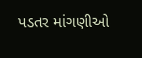પડતર માંગણીઓ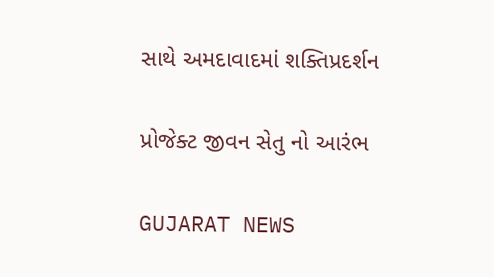સાથે અમદાવાદમાં શક્તિપ્રદર્શન

પ્રોજેક્ટ જીવન સેતુ નો આરંભ

GUJARAT NEWS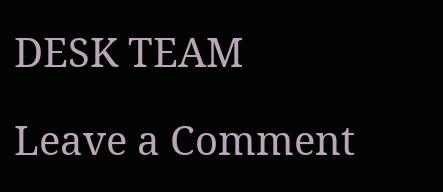DESK TEAM

Leave a Comment